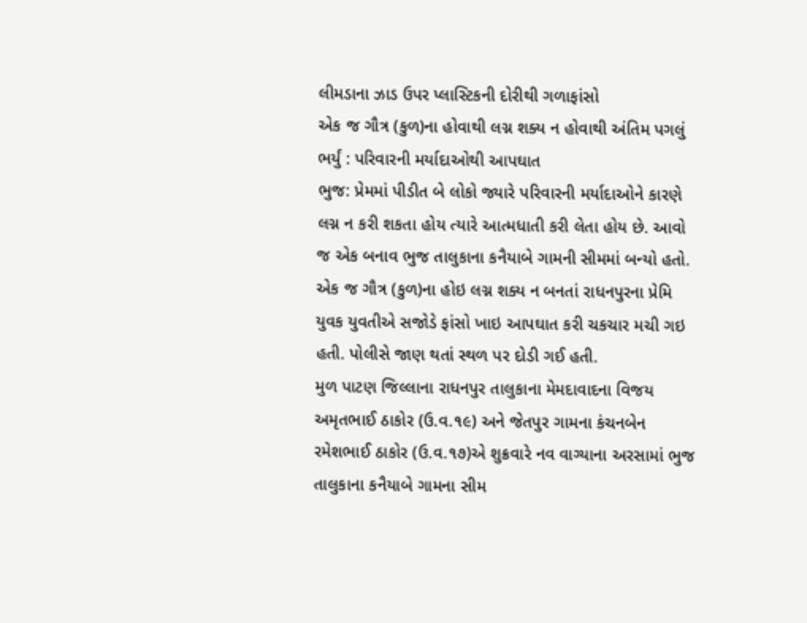લીમડાના ઝાડ ઉપર પ્લાસ્ટિકની દોરીથી ગળાફાંસો
એક જ ગૌત્ર (કુળ)ના હોવાથી લગ્ન શક્ય ન હોવાથી અંતિમ પગલું ભર્યું : પરિવારની મર્યાદાઓથી આપઘાત
ભુજ: પ્રેમમાં પીડીત બે લોકો જ્યારે પરિવારની મર્યાદાઓને કારણે લગ્ન ન કરી શકતા હોય ત્યારે આત્મધાતી કરી લેતા હોય છે. આવો જ એક બનાવ ભુજ તાલુકાના કનૈયાબે ગામની સીમમાં બન્યો હતો. એક જ ગૌત્ર (કુળ)ના હોઇ લગ્ન શક્ય ન બનતાં રાધનપુરના પ્રેમિ યુવક યુવતીએ સજોડે ફાંસો ખાઇ આપઘાત કરી ચકચાર મચી ગઇ હતી. પોલીસે જાણ થતાં સ્થળ પર દોડી ગઈ હતી.
મુળ પાટણ જિલ્લાના રાધનપુર તાલુકાના મેમદાવાદના વિજય અમૃતભાઈ ઠાકોર (ઉ.વ.૧૯) અને જેતપુર ગામના કંચનબેન રમેશભાઈ ઠાકોર (ઉ.વ.૧૭)એ શુક્રવારે નવ વાગ્યાના અરસામાં ભુજ તાલુકાના કનૈયાબે ગામના સીમ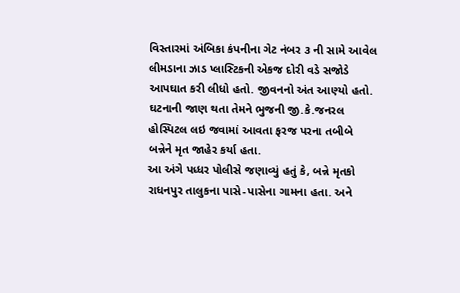વિસ્તારમાં અંબિકા કંપનીના ગેટ નંબર ૩ ની સામે આવેલ લીમડાના ઝાડ પ્લાસ્ટિકની એકજ દોરી વડે સજોડે આપઘાત કરી લીધો હતો. જીવનનો અંત આણ્યો હતો. ઘટનાની જાણ થતા તેમને ભુજની જી.કે.જનરલ હોસ્પિટલ લઇ જવામાં આવતા ફરજ પરના તબીબે બન્નેને મૃત જાહેર કર્યા હતા.
આ અંગે પધ્ધર પોલીસે જણાવ્યું હતું કે, બન્ને મૃતકો રાધનપુર તાલુકના પાસે-પાસેના ગામના હતા. અને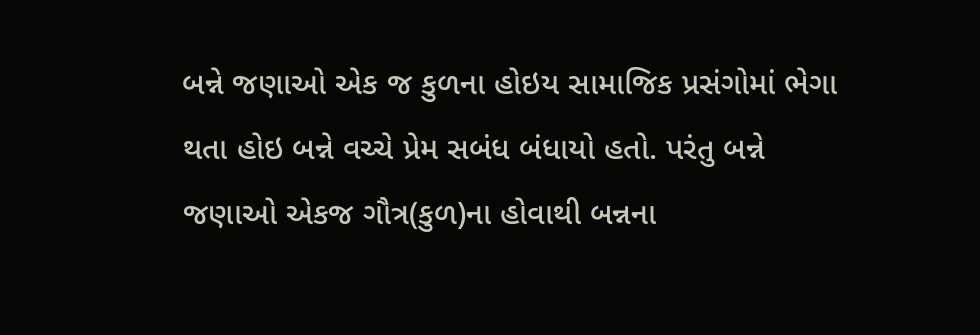બન્ને જણાઓ એક જ કુળના હોઇય સામાજિક પ્રસંગોમાં ભેગા થતા હોઇ બન્ને વચ્ચે પ્રેમ સબંધ બંધાયો હતો. પરંતુ બન્ને જણાઓ એકજ ગૌત્ર(કુળ)ના હોવાથી બન્નના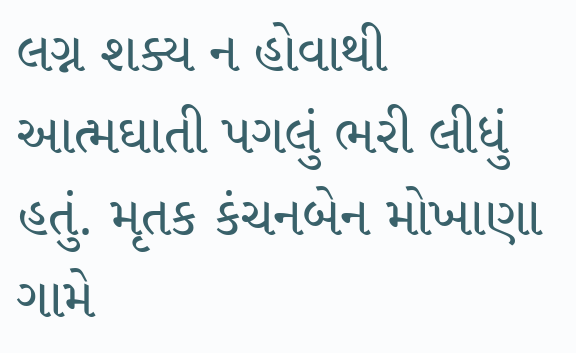લગ્ન શક્ય ન હોવાથી આત્મઘાતી પગલું ભરી લીધું હતું. મૃતક કંચનબેન મોખાણા ગામે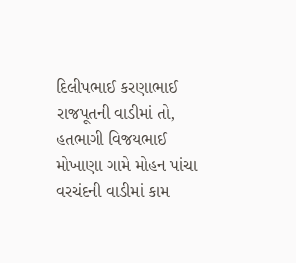દિલીપભાઈ કરણાભાઈ રાજપૂતની વાડીમાં તો, હતભાગી વિજયભાઈ મોખાણા ગામે મોહન પાંચા વરચંદની વાડીમાં કામ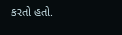કરતો હતો.